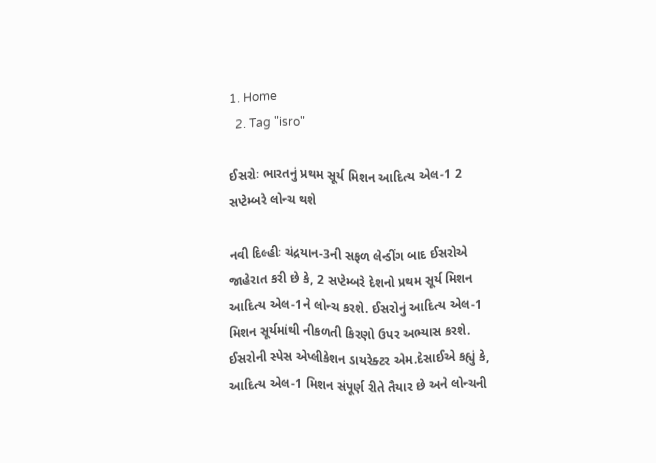1. Home
  2. Tag "isro"

ઈસરોઃ ભારતનું પ્રથમ સૂર્ય મિશન આદિત્ય એલ-1 2 સપ્ટેમ્બરે લોન્ચ થશે

નવી દિલ્હીઃ ચંદ્રયાન-3ની સફળ લેન્ડીંગ બાદ ઈસરોએ જાહેરાત કરી છે કે, 2 સપ્ટેમ્બરે દેશનો પ્રથમ સૂર્ય મિશન આદિત્ય એલ-1ને લોન્ચ કરશે. ઈસરોનું આદિત્ય એલ-1 મિશન સૂર્યમાંથી નીકળતી કિરણો ઉપર અભ્યાસ કરશે. ઈસરોની સ્પેસ એપ્લીકેશન ડાયરેક્ટર એમ.દેસાઈએ કહ્યું કે, આદિત્ય એલ-1 મિશન સંપૂર્ણ રીતે તૈયાર છે અને લોન્ચની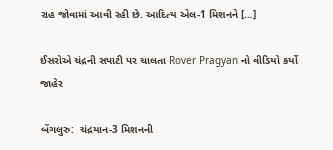રાહ જોવામાં આવી રહી છે. આદિત્ય એલ-1 મિશનને […]

ઈસરોએ ચંદ્રની સપાટી પર ચાલતા Rover Pragyan નો વીડિયો કર્યો જાહેર

બેંગલુરુ:  ચંદ્રયાન-3 મિશનની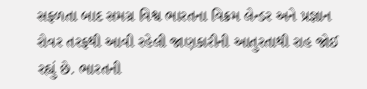સફળતા બાદ સમગ્ર વિશ્વ ભારતના વિક્રમ લેન્ડર અને પ્રજ્ઞાન રોવર તરફથી આવી રહેલી જાણકારીની આતુરતાથી રાહ જોઈ રહ્યું છે. ભારતની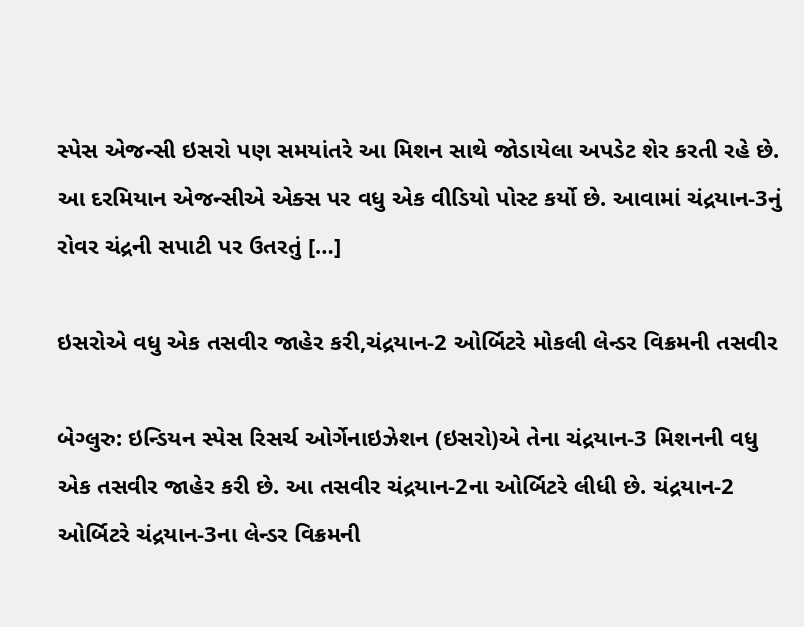સ્પેસ એજન્સી ઇસરો પણ સમયાંતરે આ મિશન સાથે જોડાયેલા અપડેટ શેર કરતી રહે છે. આ દરમિયાન એજન્સીએ એક્સ પર વધુ એક વીડિયો પોસ્ટ કર્યો છે. આવામાં ચંદ્રયાન-3નું રોવર ચંદ્રની સપાટી પર ઉતરતું […]

ઇસરોએ વધુ એક તસવીર જાહેર કરી,ચંદ્રયાન-2 ઓર્બિટરે મોકલી લેન્ડર વિક્રમની તસવીર

બેગ્લુરુ: ઇન્ડિયન સ્પેસ રિસર્ચ ઓર્ગેનાઇઝેશન (ઇસરો)એ તેના ચંદ્રયાન-3 મિશનની વધુ એક તસવીર જાહેર કરી છે. આ તસવીર ચંદ્રયાન-2ના ઓર્બિટરે લીધી છે. ચંદ્રયાન-2 ઓર્બિટરે ચંદ્રયાન-3ના લેન્ડર વિક્રમની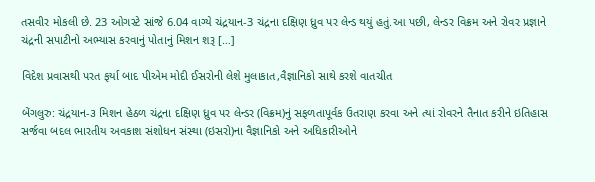તસવીર મોકલી છે. 23 ઓગસ્ટે સાંજે 6.04 વાગ્યે ચંદ્રયાન-3 ચંદ્રના દક્ષિણ ધ્રુવ પર લેન્ડ થયું હતું.આ પછી, લેન્ડર વિક્રમ અને રોવર પ્રજ્ઞાને ચંદ્રની સપાટીનો અભ્યાસ કરવાનું પોતાનું મિશન શરૂ […]

વિદેશ પ્રવાસથી પરત ફર્યા બાદ પીએમ મોદી ઈસરોની લેશે મુલાકાત,વૈજ્ઞાનિકો સાથે કરશે વાતચીત

બેંગલુરુ: ચંદ્રયાન-૩ મિશન હેઠળ ચંદ્રના દક્ષિણ ધ્રુવ પર લેન્ડર (વિક્રમ)નું સફળતાપૂર્વક ઉતરાણ કરવા અને ત્યાં રોવરને તૈનાત કરીને ઇતિહાસ સર્જવા બદલ ભારતીય અવકાશ સંશોધન સંસ્થા (ઇસરો)ના વૈજ્ઞાનિકો અને અધિકારીઓને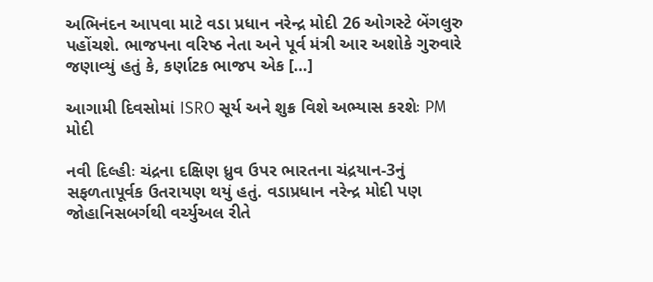અભિનંદન આપવા માટે વડા પ્રધાન નરેન્દ્ર મોદી 26 ઓગસ્ટે બેંગલુરુ પહોંચશે. ભાજપના વરિષ્ઠ નેતા અને પૂર્વ મંત્રી આર અશોકે ગુરુવારે જણાવ્યું હતું કે, કર્ણાટક ભાજપ એક […]

આગામી દિવસોમાં ISRO સૂર્ય અને શુક્ર વિશે અભ્યાસ કરશેઃ PM મોદી

નવી દિલ્હીઃ ચંદ્રના દક્ષિણ ધ્રુવ ઉપર ભારતના ચંદ્રયાન-3નું સફળતાપૂર્વક ઉતરાયણ થયું હતું. વડાપ્રધાન નરેન્દ્ર મોદી પણ જોહાનિસબર્ગથી વર્ચ્યુઅલ રીતે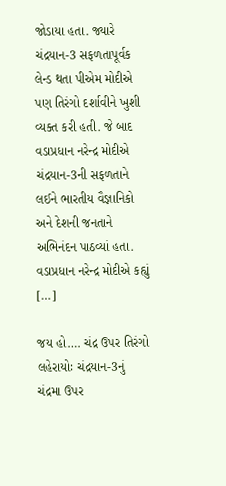જોડાયા હતા. જ્યારે ચંદ્રયાન-3 સફળતાપૂર્વક લેન્ડ થતા પીએમ મોદીએ પણ તિરંગો દર્શાવીને ખુશી વ્યક્ત કરી હતી. જે બાદ વડાપ્રધાન નરેન્દ્ર મોદીએ ચંદ્રયાન-3ની સફળતાને લઈને ભારતીય વૈજ્ઞાનિકો અને દેશની જનતાને અભિનંદન પાઠવ્યાં હતા. વડાપ્રધાન નરેન્દ્ર મોદીએ કહ્યું […]

જય હો…. ચંદ્ર ઉપર તિરંગો લહેરાયોઃ ચંદ્રયાન-3નું ચંદ્રમા ઉપર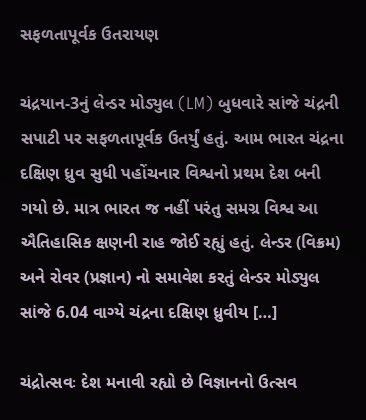સફળતાપૂર્વક ઉતરાયણ

ચંદ્રયાન-3નું લેન્ડર મોડ્યુલ (LM) બુધવારે સાંજે ચંદ્રની સપાટી પર સફળતાપૂર્વક ઉતર્યું હતું. આમ ભારત ચંદ્રના દક્ષિણ ધ્રુવ સુધી પહોંચનાર વિશ્વનો પ્રથમ દેશ બની ગયો છે. માત્ર ભારત જ નહીં પરંતુ સમગ્ર વિશ્વ આ ઐતિહાસિક ક્ષણની રાહ જોઈ રહ્યું હતું. લેન્ડર (વિક્રમ) અને રોવર (પ્રજ્ઞાન) નો સમાવેશ કરતું લેન્ડર મોડ્યુલ સાંજે 6.04 વાગ્યે ચંદ્રના દક્ષિણ ધ્રુવીય […]

ચંદ્રોત્સવઃ દેશ મનાવી રહ્યો છે વિજ્ઞાનનો ઉત્સવ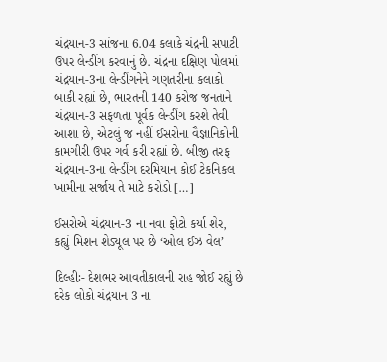ચંદ્રયાન-3 સાંજના 6.04 કલાકે ચંદ્રની સપાટી ઉપર લેન્ડીંગ કરવાનું છે. ચંદ્રના દક્ષિણ પોલમાં ચંદ્રયાન-3ના લેન્ડીંગનેને ગણતરીના કલાકો બાકી રહ્યાં છે, ભારતની 140 કરોજ જનતાને ચંદ્રયાન-3 સફળતા પૂર્વક લેન્ડીંગ કરશે તેવી આશા છે, એટલું જ નહીં ઈસરોના વૈજ્ઞાનિકોની કામગીરી ઉપર ગર્વ કરી રહ્યાં છે. બીજી તરફ ચંદ્રયાન-3ના લેન્ડીંગ દરમિયાન કોઈ ટેકનિકલ ખામીના સર્જાય તે માટે કરોડો […]

ઈસરોએ ચંદ્રયાન-3 ના નવા ફોટો કર્યા શેર, કહ્યું મિશન શેડ્યૂલ પર છે ‘ઓલ ઈઝ વેલ’

દિલ્હીઃ- દેશભર આવતીકાલની રાહ જોઈ રહ્યું છે દરેક લોકો ચંદ્રયાન 3 ના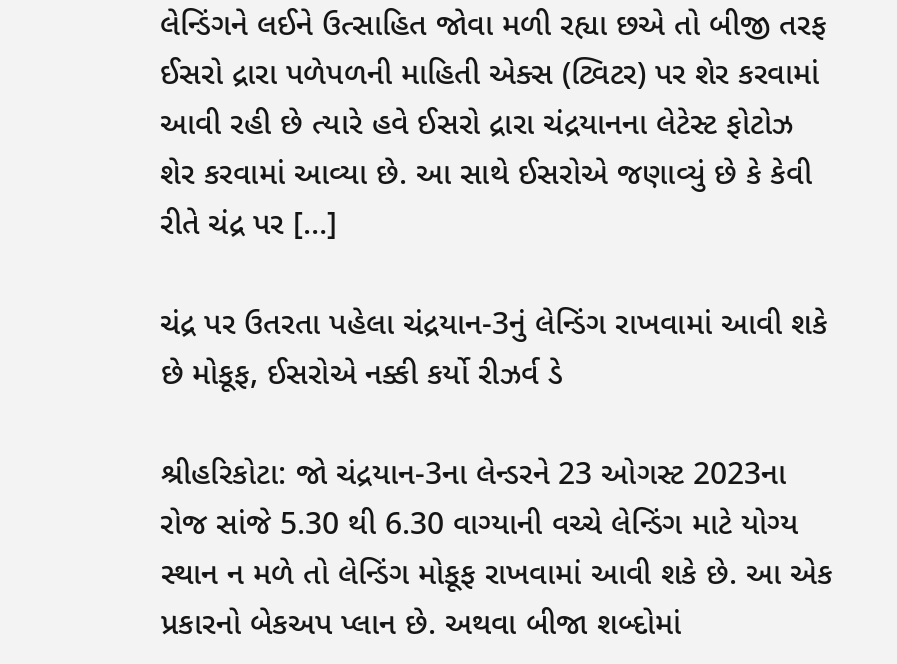લેન્ડિંગને લઈને ઉત્સાહિત જોવા મળી રહ્યા છએ તો બીજી તરફ ઈસરો દ્રારા પળેપળની માહિતી એક્સ (ટ્વિટર) પર શેર કરવામાં આવી રહી છે ત્યારે હવે ઈસરો દ્રારા ચંદ્રયાનના લેટેસ્ટ ફોટોઝ શેર કરવામાં આવ્યા છે. આ સાથે ઈસરોએ જણાવ્યું છે કે કેવી રીતે ચંદ્ર પર […]

ચંદ્ર પર ઉતરતા પહેલા ચંદ્રયાન-3નું લેન્ડિંગ રાખવામાં આવી શકે છે મોકૂફ, ઈસરોએ નક્કી કર્યો રીઝર્વ ડે

શ્રીહરિકોટા: જો ચંદ્રયાન-3ના લેન્ડરને 23 ઓગસ્ટ 2023ના રોજ સાંજે 5.30 થી 6.30 વાગ્યાની વચ્ચે લેન્ડિંગ માટે યોગ્ય સ્થાન ન મળે તો લેન્ડિંગ મોકૂફ રાખવામાં આવી શકે છે. આ એક પ્રકારનો બેકઅપ પ્લાન છે. અથવા બીજા શબ્દોમાં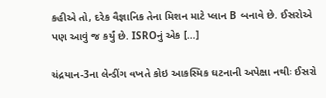કહીએ તો, દરેક વૈજ્ઞાનિક તેના મિશન માટે પ્લાન B બનાવે છે. ઈસરોએ પણ આવું જ કર્યું છે. ISROનું એક […]

ચંદ્રયાન-3ના લેન્ડીંગ વખતે કોઇ આકસ્મિક ઘટનાની અપેક્ષા નથીઃ ઈસરો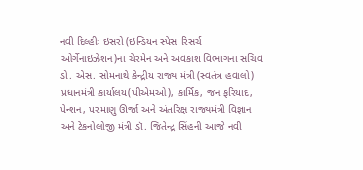નવી દિલ્હીઃ ઇસરો (ઇન્ડિયન સ્પેસ રિસર્ચ ઓર્ગેનાઇઝેશન)ના ચેરમેન અને અવકાશ વિભાગના સચિવ ડો. એસ. સોમનાથે કેન્દ્રીય રાજ્ય મંત્રી (સ્વતંત્ર હવાલો) પ્રધાનમંત્રી કાર્યાલય(પીએમઓ), કાર્મિક, જન ફરિયાદ, પેન્શન, પરમાણુ ઊર્જા અને અંતરિક્ષ રાજ્યમંત્રી વિજ્ઞાન અને ટેકનોલોજી મંત્રી ડૉ. જિતેન્દ્ર સિંહની આજે નવી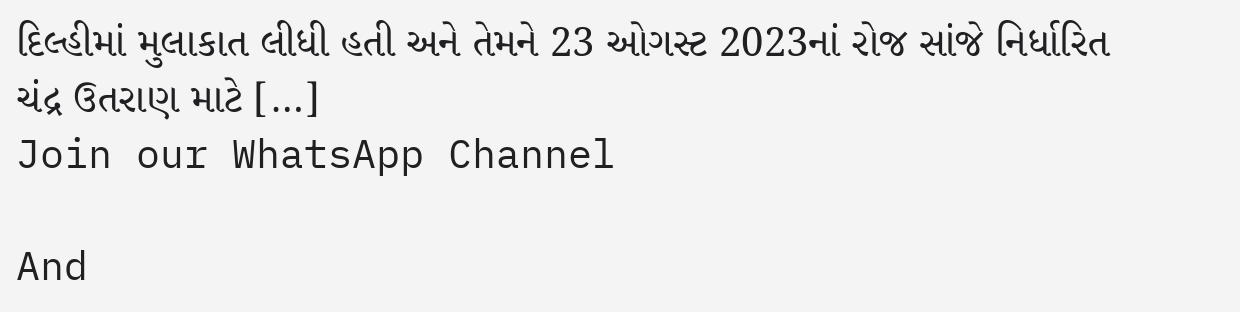દિલ્હીમાં મુલાકાત લીધી હતી અને તેમને 23 ઓગસ્ટ 2023નાં રોજ સાંજે નિર્ધારિત ચંદ્ર ઉતરાણ માટે […]
Join our WhatsApp Channel

And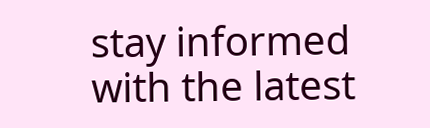stay informed with the latest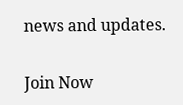news and updates.

Join Now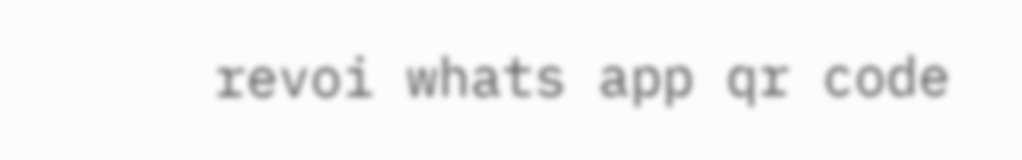revoi whats app qr code